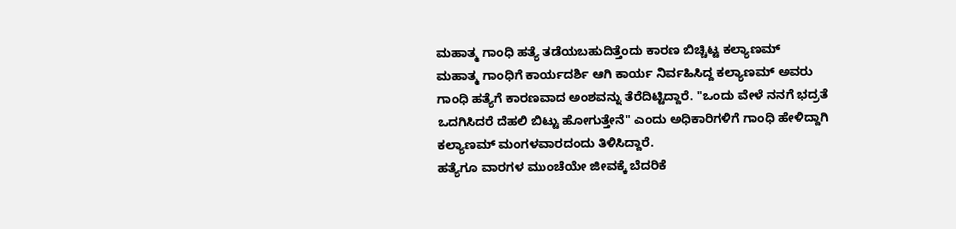ಮಹಾತ್ಮ ಗಾಂಧಿ ಹತ್ಯೆ ತಡೆಯಬಹುದಿತ್ತೆಂದು ಕಾರಣ ಬಿಚ್ಚಿಟ್ಟ ಕಲ್ಯಾಣಮ್
ಮಹಾತ್ಮ ಗಾಂಧಿಗೆ ಕಾರ್ಯದರ್ಶಿ ಆಗಿ ಕಾರ್ಯ ನಿರ್ವಹಿಸಿದ್ದ ಕಲ್ಯಾಣಮ್ ಅವರು ಗಾಂಧಿ ಹತ್ಯೆಗೆ ಕಾರಣವಾದ ಅಂಶವನ್ನು ತೆರೆದಿಟ್ಟಿದ್ದಾರೆ. "ಒಂದು ವೇಳೆ ನನಗೆ ಭದ್ರತೆ ಒದಗಿಸಿದರೆ ದೆಹಲಿ ಬಿಟ್ಟು ಹೋಗುತ್ತೇನೆ" ಎಂದು ಅಧಿಕಾರಿಗಳಿಗೆ ಗಾಂಧಿ ಹೇಳಿದ್ದಾಗಿ ಕಲ್ಯಾಣಮ್ ಮಂಗಳವಾರದಂದು ತಿಳಿಸಿದ್ದಾರೆ.
ಹತ್ಯೆಗೂ ವಾರಗಳ ಮುಂಚೆಯೇ ಜೀವಕ್ಕೆ ಬೆದರಿಕೆ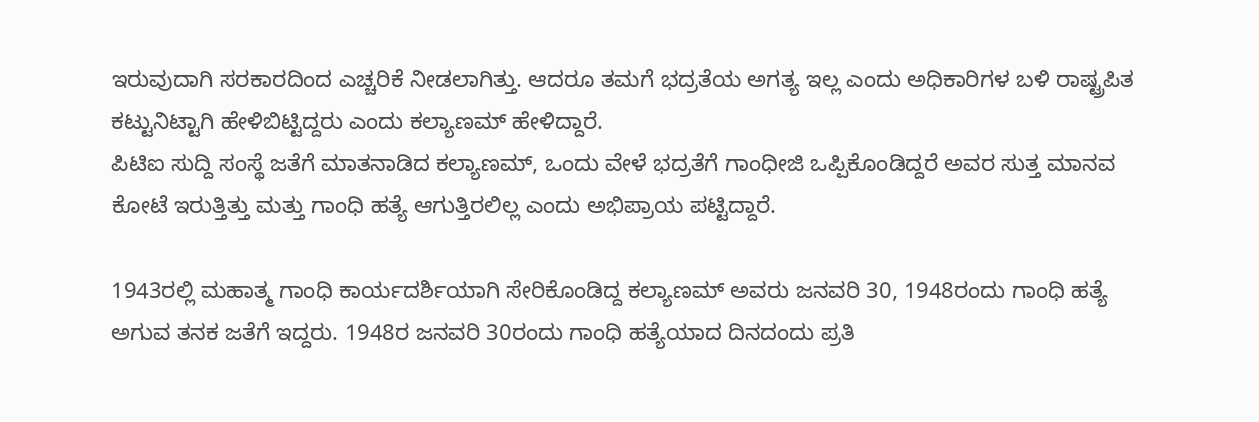ಇರುವುದಾಗಿ ಸರಕಾರದಿಂದ ಎಚ್ಚರಿಕೆ ನೀಡಲಾಗಿತ್ತು. ಆದರೂ ತಮಗೆ ಭದ್ರತೆಯ ಅಗತ್ಯ ಇಲ್ಲ ಎಂದು ಅಧಿಕಾರಿಗಳ ಬಳಿ ರಾಷ್ಟ್ರಪಿತ ಕಟ್ಟುನಿಟ್ಟಾಗಿ ಹೇಳಿಬಿಟ್ಟಿದ್ದರು ಎಂದು ಕಲ್ಯಾಣಮ್ ಹೇಳಿದ್ದಾರೆ.
ಪಿಟಿಐ ಸುದ್ದಿ ಸಂಸ್ಥೆ ಜತೆಗೆ ಮಾತನಾಡಿದ ಕಲ್ಯಾಣಮ್, ಒಂದು ವೇಳೆ ಭದ್ರತೆಗೆ ಗಾಂಧೀಜಿ ಒಪ್ಪಿಕೊಂಡಿದ್ದರೆ ಅವರ ಸುತ್ತ ಮಾನವ ಕೋಟೆ ಇರುತ್ತಿತ್ತು ಮತ್ತು ಗಾಂಧಿ ಹತ್ಯೆ ಆಗುತ್ತಿರಲಿಲ್ಲ ಎಂದು ಅಭಿಪ್ರಾಯ ಪಟ್ಟಿದ್ದಾರೆ.

1943ರಲ್ಲಿ ಮಹಾತ್ಮ ಗಾಂಧಿ ಕಾರ್ಯದರ್ಶಿಯಾಗಿ ಸೇರಿಕೊಂಡಿದ್ದ ಕಲ್ಯಾಣಮ್ ಅವರು ಜನವರಿ 30, 1948ರಂದು ಗಾಂಧಿ ಹತ್ಯೆ ಅಗುವ ತನಕ ಜತೆಗೆ ಇದ್ದರು. 1948ರ ಜನವರಿ 30ರಂದು ಗಾಂಧಿ ಹತ್ಯೆಯಾದ ದಿನದಂದು ಪ್ರತಿ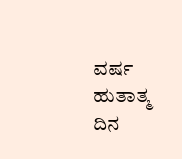ವರ್ಷ ಹುತಾತ್ಮ ದಿನ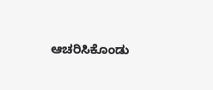ಆಚರಿಸಿಕೊಂಡು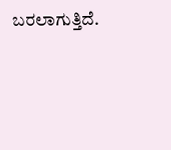ಬರಲಾಗುತ್ತಿದೆ.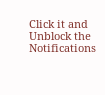Click it and Unblock the Notifications